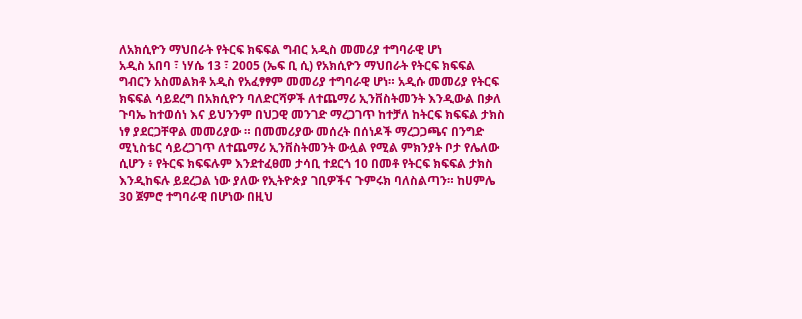ለአክሲዮን ማህበራት የትርፍ ክፍፍል ግብር አዲስ መመሪያ ተግባራዊ ሆነ
አዲስ አበባ ፣ ነሃሴ 13 ፣ 2005 (ኤፍ ቢ ሲ) የአክሲዮን ማህበራት የትርፍ ክፍፍል ግብርን አስመልክቶ አዲስ የአፈፃፃም መመሪያ ተግባራዊ ሆነ። አዲሱ መመሪያ የትርፍ ክፍፍል ሳይደረግ በአክሲዮን ባለድርሻዎች ለተጨማሪ ኢንቨስትመንት እንዲውል በቃለ ጉባኤ ከተወሰነ እና ይህንንም በህጋዊ መንገድ ማረጋገጥ ከተቻለ ከትርፍ ክፍፍል ታክስ ነፃ ያደርጋቸዋል መመሪያው ። በመመሪያው መሰረት በሰነዶች ማረጋጋጫና በንግድ ሚኒስቴር ሳይረጋገጥ ለተጨማሪ ኢንቨስትመንት ውሏል የሚል ምክንያት ቦታ የሌለው ሲሆን ፥ የትርፍ ክፍፍሉም እንደተፈፀመ ታሳቢ ተደርጎ 10 በመቶ የትርፍ ክፍፍል ታክስ እንዲከፍሉ ይደረጋል ነው ያለው የኢትዮጵያ ገቢዎችና ጉምሩክ ባለስልጣን። ከሀምሌ 30 ጀምሮ ተግባራዊ በሆነው በዚህ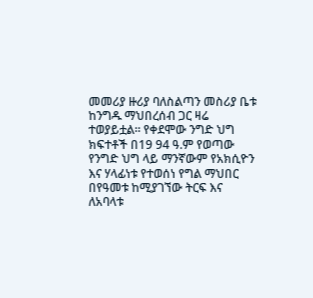መመሪያ ዙሪያ ባለስልጣን መስሪያ ቤቱ ከንግዱ ማህበረሰብ ጋር ዛሬ ተወያይቷል። የቀደሞው ንግድ ህግ ክፍተቶች በ19 94 ዓ.ም የወጣው የንግድ ህግ ላይ ማንኛውም የአክሲዮን እና ሃላፊነቱ የተወሰነ የግል ማህበር በየዓመቱ ከሚያገኘው ትርፍ እና ለአባላቱ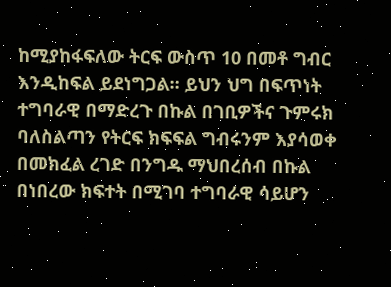ከሚያከፋፍለው ትርፍ ውስጥ 10 በመቶ ግብር እንዲከፍል ይደነግጋል። ይህን ህግ በፍጥነት ተግባራዊ በማድረጉ በኩል በገቢዎችና ጉምሩክ ባለስልጣን የትርፍ ክፍፍል ግብሩንም እያሳወቀ በመክፈል ረገድ በንግዱ ማህበረሰብ በኩል በነበረው ክፍተት በሚገባ ተግባራዊ ሳይሆን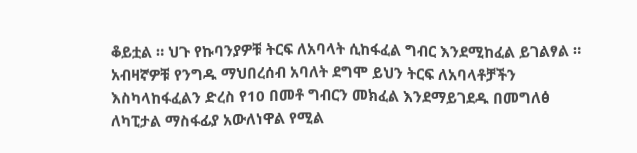ቆይቷል ። ህጉ የኩባንያዎቹ ትርፍ ለአባላት ሲከፋፈል ግብር እንደሚከፈል ይገልፃል ። አብዛኛዎቹ የንግዱ ማህበረሰብ አባለት ደግሞ ይህን ትርፍ ለአባላቶቻችን እስካላከፋፈልን ድረስ የ10 በመቶ ግብርን መክፈል እንደማይገደዱ በመግለፅ ለካፒታል ማስፋፊያ አውለነዋል የሚል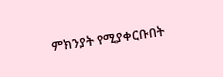ምክንያት የሚያቀርቡበት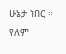ሁኔታ ነበር ። የለም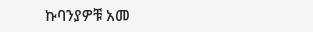ኩባንያዎቹ አመ